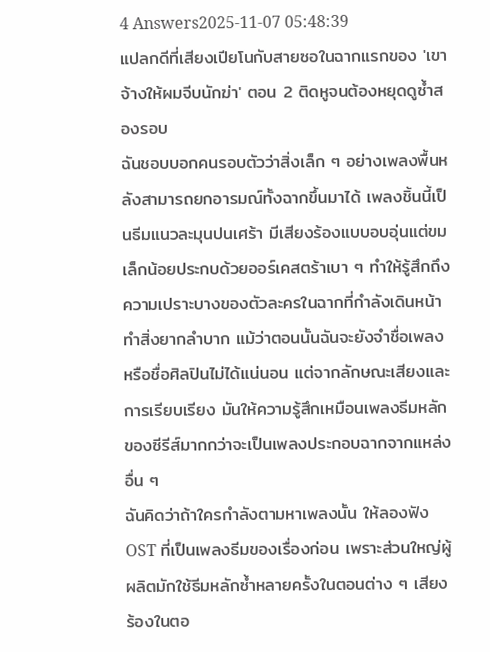4 Answers2025-11-07 05:48:39
แปลกดีที่เสียงเปียโนกับสายซอในฉากแรกของ 'เขาจ้างให้ผมจีบนักฆ่า' ตอน 2 ติดหูจนต้องหยุดดูซ้ำสองรอบ
ฉันชอบบอกคนรอบตัวว่าสิ่งเล็ก ๆ อย่างเพลงพื้นหลังสามารถยกอารมณ์ทั้งฉากขึ้นมาได้ เพลงชิ้นนี้เป็นธีมแนวละมุนปนเศร้า มีเสียงร้องแบบอบอุ่นแต่ขมเล็กน้อยประกบด้วยออร์เคสตร้าเบา ๆ ทำให้รู้สึกถึงความเปราะบางของตัวละครในฉากที่กำลังเดินหน้าทำสิ่งยากลำบาก แม้ว่าตอนนั้นฉันจะยังจำชื่อเพลงหรือชื่อศิลปินไม่ได้แน่นอน แต่จากลักษณะเสียงและการเรียบเรียง มันให้ความรู้สึกเหมือนเพลงธีมหลักของซีรีส์มากกว่าจะเป็นเพลงประกอบฉากจากแหล่งอื่น ๆ
ฉันคิดว่าถ้าใครกำลังตามหาเพลงนั้น ให้ลองฟัง OST ที่เป็นเพลงธีมของเรื่องก่อน เพราะส่วนใหญ่ผู้ผลิตมักใช้ธีมหลักซ้ำหลายครั้งในตอนต่าง ๆ เสียงร้องในตอ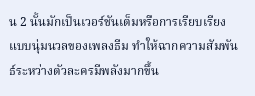น 2 นั้นมักเป็นเวอร์ชันเต็มหรือการเรียบเรียงแบบนุ่มนวลของเพลงธีม ทำให้ฉากความสัมพันธ์ระหว่างตัวละครมีพลังมากขึ้น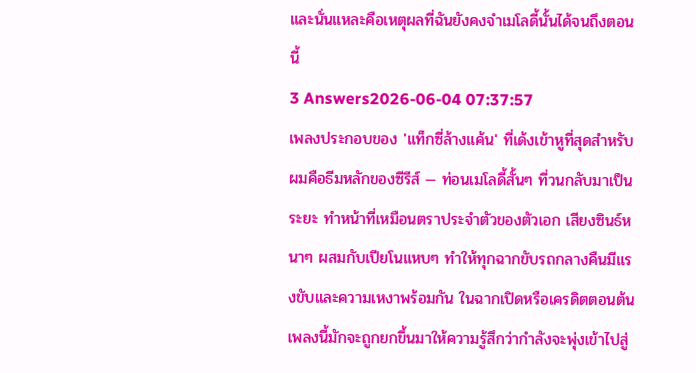และนั่นแหละคือเหตุผลที่ฉันยังคงจำเมโลดี้นั้นได้จนถึงตอนนี้
3 Answers2026-06-04 07:37:57
เพลงประกอบของ 'แท็กซี่ล้างแค้น' ที่เด้งเข้าหูที่สุดสำหรับผมคือธีมหลักของซีรีส์ — ท่อนเมโลดี้สั้นๆ ที่วนกลับมาเป็นระยะ ทำหน้าที่เหมือนตราประจำตัวของตัวเอก เสียงซินธ์หนาๆ ผสมกับเปียโนแหบๆ ทำให้ทุกฉากขับรถกลางคืนมีแรงขับและความเหงาพร้อมกัน ในฉากเปิดหรือเครดิตตอนต้นเพลงนี้มักจะถูกยกขึ้นมาให้ความรู้สึกว่ากำลังจะพุ่งเข้าไปสู่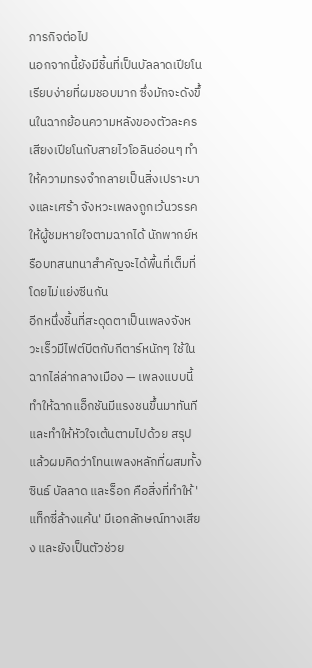ภารกิจต่อไป
นอกจากนี้ยังมีชิ้นที่เป็นบัลลาดเปียโนเรียบง่ายที่ผมชอบมาก ซึ่งมักจะดังขึ้นในฉากย้อนความหลังของตัวละคร เสียงเปียโนกับสายไวโอลินอ่อนๆ ทำให้ความทรงจำกลายเป็นสิ่งเปราะบางและเศร้า จังหวะเพลงถูกเว้นวรรคให้ผู้ชมหายใจตามฉากได้ นักพากย์หรือบทสนทนาสำคัญจะได้พื้นที่เต็มที่โดยไม่แย่งซีนกัน
อีกหนึ่งชิ้นที่สะดุดตาเป็นเพลงจังหวะเร็วมีไฟต์บีตกับกีตาร์หนักๆ ใช้ในฉากไล่ล่ากลางเมือง — เพลงแบบนี้ทำให้ฉากแอ็กชันมีแรงชนขึ้นมาทันทีและทำให้หัวใจเต้นตามไปด้วย สรุปแล้วผมคิดว่าโทนเพลงหลักที่ผสมทั้งซินธ์ บัลลาด และร็อก คือสิ่งที่ทำให้ 'แท็กซี่ล้างแค้น' มีเอกลักษณ์ทางเสียง และยังเป็นตัวช่วย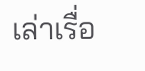เล่าเรื่อ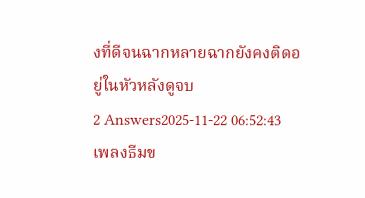งที่ดีจนฉากหลายฉากยังคงติดอยู่ในหัวหลังดูจบ
2 Answers2025-11-22 06:52:43
เพลงธีมข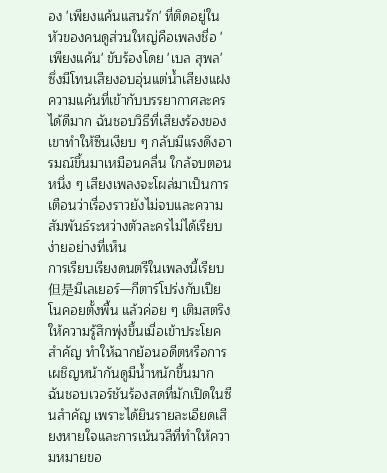อง 'เพียงแค้นแสนรัก' ที่ติดอยู่ในหัวของคนดูส่วนใหญ่คือเพลงชื่อ 'เพียงแค้น' ขับร้องโดย 'เบล สุพล' ซึ่งมีโทนเสียงอบอุ่นแต่น้ำเสียงแฝงความแค้นที่เข้ากับบรรยากาศละครได้ดีมาก ฉันชอบวิธีที่เสียงร้องของเขาทำให้ซีนเงียบ ๆ กลับมีแรงดึงอารมณ์ขึ้นมาเหมือนคลื่น ใกล้จบตอนหนึ่ง ๆ เสียงเพลงจะโผล่มาเป็นการเตือนว่าเรื่องราวยังไม่จบและความสัมพันธ์ระหว่างตัวละครไม่ได้เรียบง่ายอย่างที่เห็น
การเรียบเรียงดนตรีในเพลงนี้เรียบ但是มีเลเยอร์—กีตาร์โปร่งกับเปียโนคอยตั้งพื้น แล้วค่อย ๆ เติมสตริงให้ความรู้สึกพุ่งขึ้นเมื่อเข้าประโยคสำคัญ ทำให้ฉากย้อนอดีตหรือการเผชิญหน้ากันดูมีน้ำหนักขึ้นมาก ฉันชอบเวอร์ชันร้องสดที่มักเปิดในซีนสำคัญ เพราะได้ยินรายละเอียดเสียงหายใจและการเน้นวลีที่ทำให้ความหมายขอ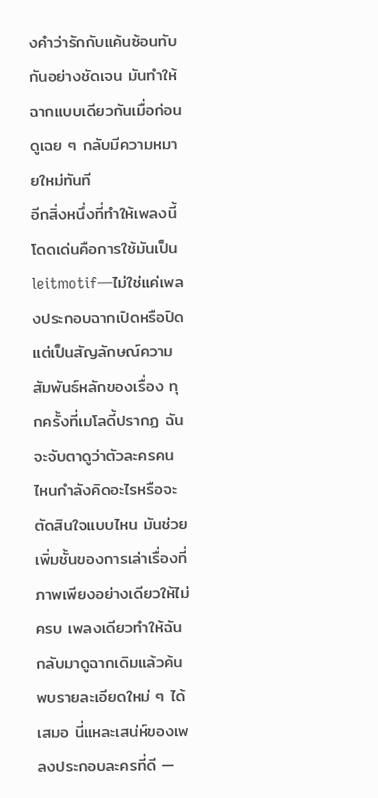งคำว่ารักกับแค้นซ้อนทับกันอย่างชัดเจน มันทำให้ฉากแบบเดียวกันเมื่อก่อนดูเฉย ๆ กลับมีความหมายใหม่ทันที
อีกสิ่งหนึ่งที่ทำให้เพลงนี้โดดเด่นคือการใช้มันเป็น leitmotif—ไม่ใช่แค่เพลงประกอบฉากเปิดหรือปิด แต่เป็นสัญลักษณ์ความสัมพันธ์หลักของเรื่อง ทุกครั้งที่เมโลดี้ปรากฏ ฉันจะจับตาดูว่าตัวละครคนไหนกำลังคิดอะไรหรือจะตัดสินใจแบบไหน มันช่วยเพิ่มชั้นของการเล่าเรื่องที่ภาพเพียงอย่างเดียวให้ไม่ครบ เพลงเดียวทำให้ฉันกลับมาดูฉากเดิมแล้วค้นพบรายละเอียดใหม่ ๆ ได้เสมอ นี่แหละเสน่ห์ของเพลงประกอบละครที่ดี —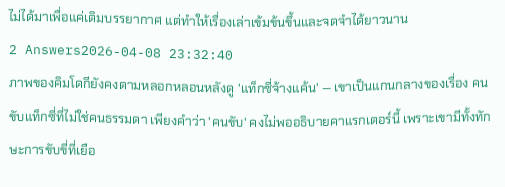ไม่ได้มาเพื่อแค่เติมบรรยากาศ แต่ทำให้เรื่องเล่าเข้มข้นขึ้นและจดจำได้ยาวนาน
2 Answers2026-04-08 23:32:40
ภาพของคิมโดกียังคงตามหลอกหลอนหลังดู 'แท็กซี่จ้างแค้น' — เขาเป็นแกนกลางของเรื่อง คนขับแท็กซี่ที่ไม่ใช่คนธรรมดา เพียงคำว่า 'คนขับ' คงไม่พออธิบายคาแรกเตอร์นี้ เพราะเขามีทั้งทักษะการขับขี่ที่เยือ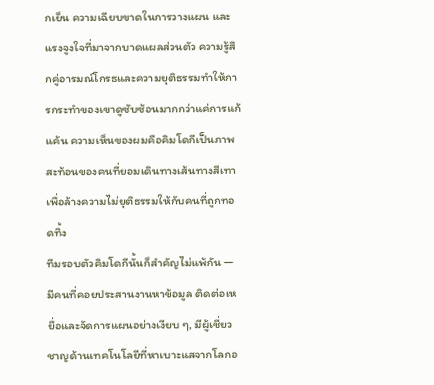กเย็น ความเฉียบขาดในการวางแผน และแรงจูงใจที่มาจากบาดแผลส่วนตัว ความรู้สึกคู่อารมณ์โกรธและความยุติธรรมทำให้การกระทำของเขาดูซับซ้อนมากกว่าแค่การแก้แค้น ความเห็นของผมคือคิมโดกีเป็นภาพสะท้อนของคนที่ยอมเดินทางเส้นทางสีเทาเพื่อล้างความไม่ยุติธรรมให้กับคนที่ถูกทอดทิ้ง
ทีมรอบตัวคิมโดกีนั้นก็สำคัญไม่แพ้กัน — มีคนที่คอยประสานงานหาข้อมูล ติดต่อเหยื่อและจัดการแผนอย่างเงียบ ๆ, มีผู้เชี่ยวชาญด้านเทคโนโลยีที่หาเบาะแสจากโลกอ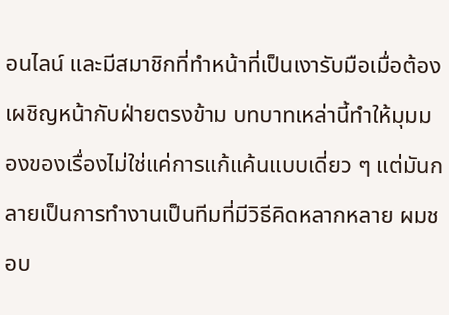อนไลน์ และมีสมาชิกที่ทำหน้าที่เป็นเงารับมือเมื่อต้องเผชิญหน้ากับฝ่ายตรงข้าม บทบาทเหล่านี้ทำให้มุมมองของเรื่องไม่ใช่แค่การแก้แค้นแบบเดี่ยว ๆ แต่มันกลายเป็นการทำงานเป็นทีมที่มีวิธีคิดหลากหลาย ผมชอบ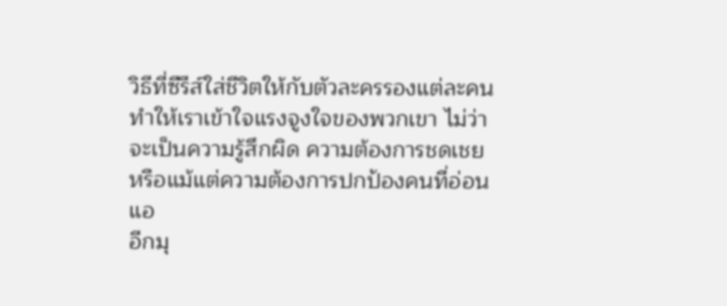วิธีที่ซีรีส์ใส่ชีวิตให้กับตัวละครรองแต่ละคน ทำให้เราเข้าใจแรงจูงใจของพวกเขา ไม่ว่าจะเป็นความรู้สึกผิด ความต้องการชดเชย หรือแม้แต่ความต้องการปกป้องคนที่อ่อนแอ
อีกมุ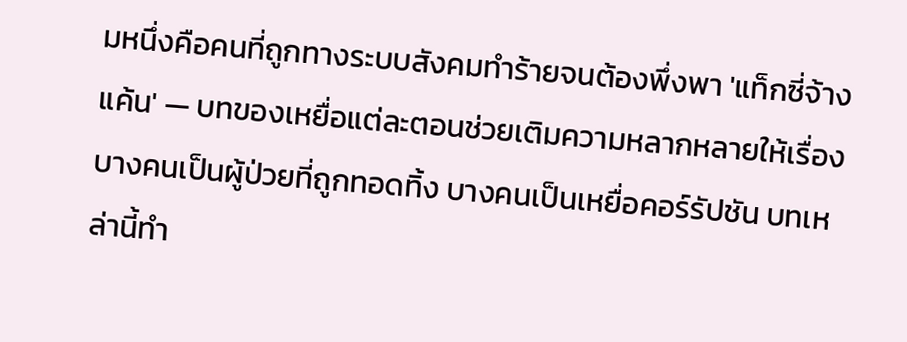มหนึ่งคือคนที่ถูกทางระบบสังคมทำร้ายจนต้องพึ่งพา 'แท็กซี่จ้างแค้น' — บทของเหยื่อแต่ละตอนช่วยเติมความหลากหลายให้เรื่อง บางคนเป็นผู้ป่วยที่ถูกทอดทิ้ง บางคนเป็นเหยื่อคอร์รัปชัน บทเหล่านี้ทำ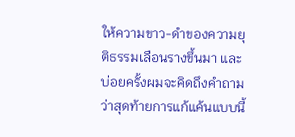ให้ความขาว-ดำของความยุติธรรมเลือนรางขึ้นมา และบ่อยครั้งผมจะคิดถึงคำถามว่าสุดท้ายการแก้แค้นแบบนี้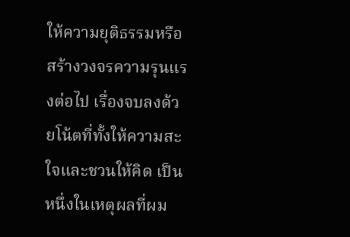ให้ความยุติธรรมหรือสร้างวงจรความรุนแรงต่อไป เรื่องจบลงด้วยโน้ตที่ทั้งให้ความสะใจและชวนให้คิด เป็นหนึ่งในเหตุผลที่ผม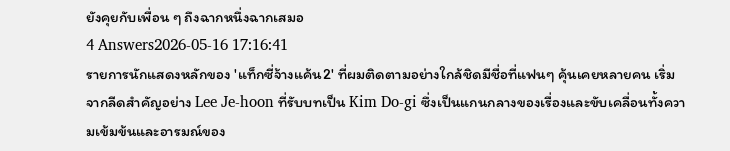ยังคุยกับเพื่อน ๆ ถึงฉากหนึ่งฉากเสมอ
4 Answers2026-05-16 17:16:41
รายการนักแสดงหลักของ 'แท็กซี่จ้างแค้น2' ที่ผมติดตามอย่างใกล้ชิดมีชื่อที่แฟนๆ คุ้นเคยหลายคน เริ่มจากลีดสำคัญอย่าง Lee Je-hoon ที่รับบทเป็น Kim Do-gi ซึ่งเป็นแกนกลางของเรื่องและขับเคลื่อนทั้งความเข้มข้นและอารมณ์ของ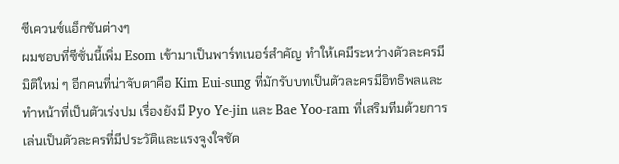ซีเควนซ์แอ็กชันต่างๆ
ผมชอบที่ซีซั่นนี้เพิ่ม Esom เข้ามาเป็นพาร์ทเนอร์สำคัญ ทำให้เคมีระหว่างตัวละครมีมิติใหม่ ๆ อีกคนที่น่าจับตาคือ Kim Eui-sung ที่มักรับบทเป็นตัวละครมีอิทธิพลและทำหน้าที่เป็นตัวเร่งปม เรื่องยังมี Pyo Ye-jin และ Bae Yoo-ram ที่เสริมทีมด้วยการเล่นเป็นตัวละครที่มีประวัติและแรงจูงใจชัด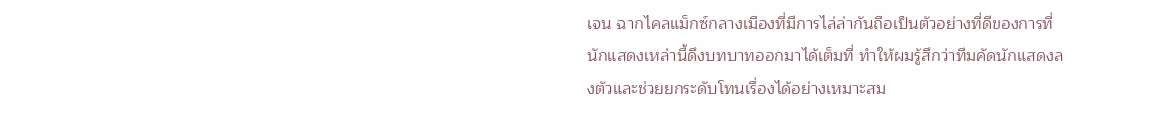เจน ฉากไคลแม็กซ์กลางเมืองที่มีการไล่ล่ากันถือเป็นตัวอย่างที่ดีของการที่นักแสดงเหล่านี้ดึงบทบาทออกมาได้เต็มที่ ทำให้ผมรู้สึกว่าทีมคัดนักแสดงลงตัวและช่วยยกระดับโทนเรื่องได้อย่างเหมาะสม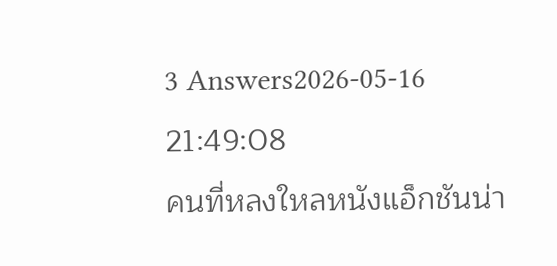3 Answers2026-05-16 21:49:08
คนที่หลงใหลหนังแอ็กชันน่า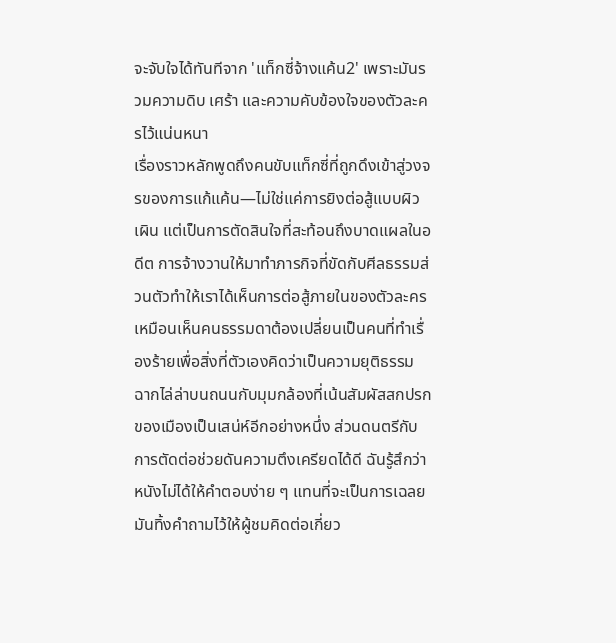จะจับใจได้ทันทีจาก 'แท็กซี่จ้างแค้น2' เพราะมันรวมความดิบ เศร้า และความคับข้องใจของตัวละครไว้แน่นหนา
เรื่องราวหลักพูดถึงคนขับแท็กซี่ที่ถูกดึงเข้าสู่วงจรของการแก้แค้น—ไม่ใช่แค่การยิงต่อสู้แบบผิวเผิน แต่เป็นการตัดสินใจที่สะท้อนถึงบาดแผลในอดีต การจ้างวานให้มาทำภารกิจที่ขัดกับศีลธรรมส่วนตัวทำให้เราได้เห็นการต่อสู้ภายในของตัวละคร เหมือนเห็นคนธรรมดาต้องเปลี่ยนเป็นคนที่ทำเรื่องร้ายเพื่อสิ่งที่ตัวเองคิดว่าเป็นความยุติธรรม
ฉากไล่ล่าบนถนนกับมุมกล้องที่เน้นสัมผัสสกปรกของเมืองเป็นเสน่ห์อีกอย่างหนึ่ง ส่วนดนตรีกับการตัดต่อช่วยดันความตึงเครียดได้ดี ฉันรู้สึกว่าหนังไม่ได้ให้คำตอบง่าย ๆ แทนที่จะเป็นการเฉลย มันทิ้งคำถามไว้ให้ผู้ชมคิดต่อเกี่ยว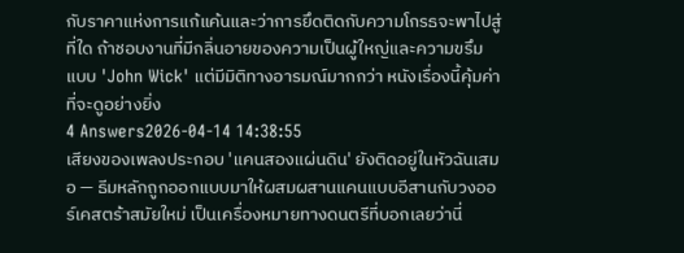กับราคาแห่งการแก้แค้นและว่าการยึดติดกับความโกรธจะพาไปสู่ที่ใด ถ้าชอบงานที่มีกลิ่นอายของความเป็นผู้ใหญ่และความขรึมแบบ 'John Wick' แต่มีมิติทางอารมณ์มากกว่า หนังเรื่องนี้คุ้มค่าที่จะดูอย่างยิ่ง
4 Answers2026-04-14 14:38:55
เสียงของเพลงประกอบ 'แคนสองแผ่นดิน' ยังติดอยู่ในหัวฉันเสมอ — ธีมหลักถูกออกแบบมาให้ผสมผสานแคนแบบอีสานกับวงออร์เคสตร้าสมัยใหม่ เป็นเครื่องหมายทางดนตรีที่บอกเลยว่านี่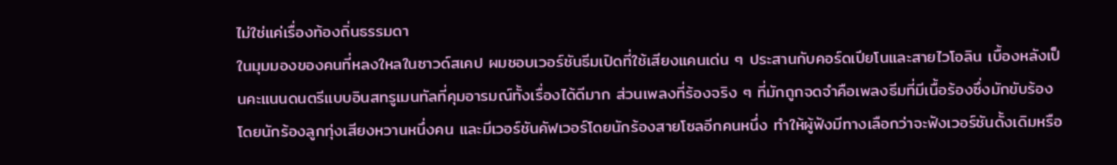ไม่ใช่แค่เรื่องท้องถิ่นธรรมดา
ในมุมมองของคนที่หลงใหลในซาวด์สเคป ผมชอบเวอร์ชันธีมเปิดที่ใช้เสียงแคนเด่น ๆ ประสานกับคอร์ดเปียโนและสายไวโอลิน เบื้องหลังเป็นคะแนนดนตรีแบบอินสทรูเมนทัลที่คุมอารมณ์ทั้งเรื่องได้ดีมาก ส่วนเพลงที่ร้องจริง ๆ ที่มักถูกจดจำคือเพลงธีมที่มีเนื้อร้องซึ่งมักขับร้องโดยนักร้องลูกทุ่งเสียงหวานหนึ่งคน และมีเวอร์ชันคัฟเวอร์โดยนักร้องสายโซลอีกคนหนึ่ง ทำให้ผู้ฟังมีทางเลือกว่าจะฟังเวอร์ชันดั้งเดิมหรือ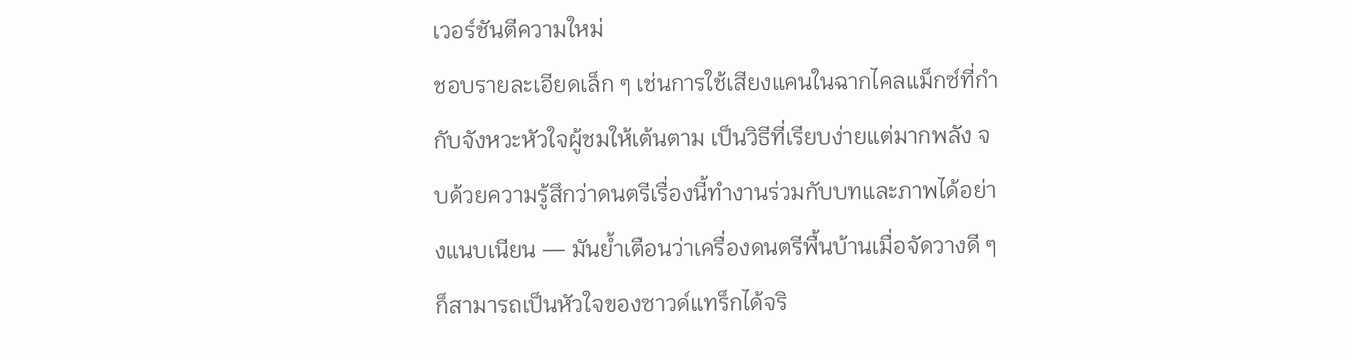เวอร์ชันตีความใหม่
ชอบรายละเอียดเล็ก ๆ เช่นการใช้เสียงแคนในฉากไคลแม็กซ์ที่กำกับจังหวะหัวใจผู้ชมให้เต้นตาม เป็นวิธีที่เรียบง่ายแต่มากพลัง จบด้วยความรู้สึกว่าดนตรีเรื่องนี้ทำงานร่วมกับบทและภาพได้อย่างแนบเนียน — มันย้ำเตือนว่าเครื่องดนตรีพื้นบ้านเมื่อจัดวางดี ๆ ก็สามารถเป็นหัวใจของซาวด์แทร็กได้จริ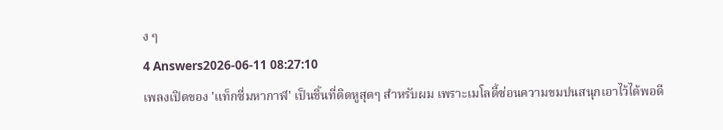ง ๆ
4 Answers2026-06-11 08:27:10
เพลงเปิดของ 'แท็กซี่มหากาฬ' เป็นชิ้นที่ติดหูสุดๆ สำหรับผม เพราะเมโลดี้ซ่อนความขมปนสนุกเอาไว้ได้พอดี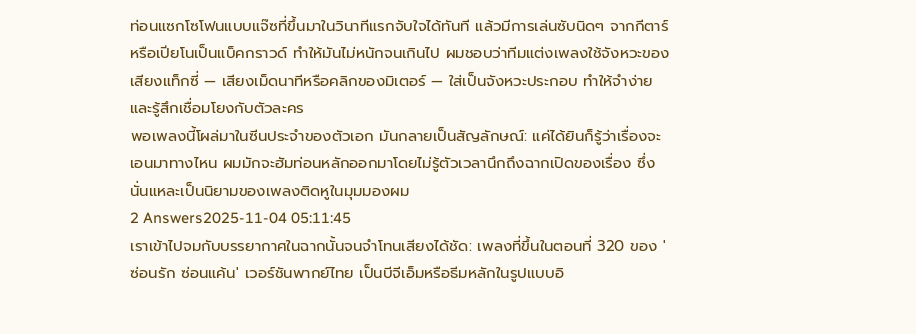ท่อนแซกโซโฟนแบบแจ๊ซที่ขึ้นมาในวินาทีแรกจับใจได้ทันที แล้วมีการเล่นซับนิดๆ จากกีตาร์หรือเปียโนเป็นแบ็คกราวด์ ทำให้มันไม่หนักจนเกินไป ผมชอบว่าทีมแต่งเพลงใช้จังหวะของเสียงแท็กซี่ — เสียงเม็ดนาทีหรือคลิกของมิเตอร์ — ใส่เป็นจังหวะประกอบ ทำให้จำง่ายและรู้สึกเชื่อมโยงกับตัวละคร
พอเพลงนี้โผล่มาในซีนประจำของตัวเอก มันกลายเป็นสัญลักษณ์: แค่ได้ยินก็รู้ว่าเรื่องจะเอนมาทางไหน ผมมักจะฮัมท่อนหลักออกมาโดยไม่รู้ตัวเวลานึกถึงฉากเปิดของเรื่อง ซึ่งนั่นแหละเป็นนิยามของเพลงติดหูในมุมมองผม
2 Answers2025-11-04 05:11:45
เราเข้าไปจมกับบรรยากาศในฉากนั้นจนจำโทนเสียงได้ชัด: เพลงที่ขึ้นในตอนที่ 320 ของ 'ซ่อนรัก ซ่อนแค้น' เวอร์ชันพากย์ไทย เป็นบีจีเอ็มหรือธีมหลักในรูปแบบอิ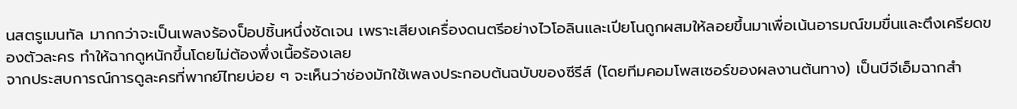นสตรูเมนทัล มากกว่าจะเป็นเพลงร้องป็อปชิ้นหนึ่งชัดเจน เพราะเสียงเครื่องดนตรีอย่างไวโอลินและเปียโนถูกผสมให้ลอยขึ้นมาเพื่อเน้นอารมณ์ขมขื่นและตึงเครียดของตัวละคร ทำให้ฉากดูหนักขึ้นโดยไม่ต้องพึ่งเนื้อร้องเลย
จากประสบการณ์การดูละครที่พากย์ไทยบ่อย ๆ จะเห็นว่าช่องมักใช้เพลงประกอบต้นฉบับของซีรีส์ (โดยทีมคอมโพสเซอร์ของผลงานต้นทาง) เป็นบีจีเอ็มฉากสำ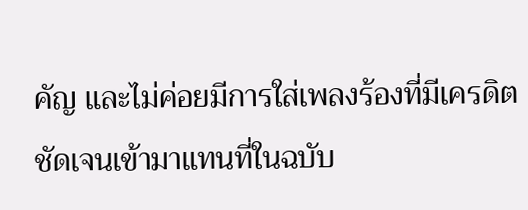คัญ และไม่ค่อยมีการใส่เพลงร้องที่มีเครดิตชัดเจนเข้ามาแทนที่ในฉบับ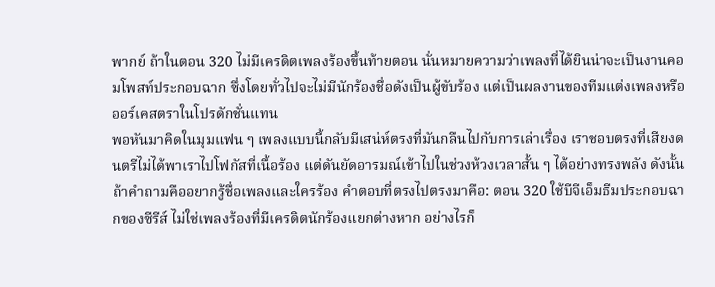พากย์ ถ้าในตอน 320 ไม่มีเครดิตเพลงร้องขึ้นท้ายตอน นั่นหมายความว่าเพลงที่ได้ยินน่าจะเป็นงานคอมโพสท์ประกอบฉาก ซึ่งโดยทั่วไปจะไม่มีนักร้องชื่อดังเป็นผู้ขับร้อง แต่เป็นผลงานของทีมแต่งเพลงหรือออร์เคสตราในโปรดักชั่นแทน
พอหันมาคิดในมุมแฟน ๆ เพลงแบบนี้กลับมีเสน่ห์ตรงที่มันกลืนไปกับการเล่าเรื่อง เราชอบตรงที่เสียงดนตรีไม่ได้พาเราไปโฟกัสที่เนื้อร้อง แต่ดันยัดอารมณ์เข้าไปในช่วงห้วงเวลาสั้น ๆ ได้อย่างทรงพลัง ดังนั้นถ้าคำถามคืออยากรู้ชื่อเพลงและใครร้อง คำตอบที่ตรงไปตรงมาคือ: ตอน 320 ใช้บีจีเอ็มธีมประกอบฉากของซีรีส์ ไม่ใช่เพลงร้องที่มีเครดิตนักร้องแยกต่างหาก อย่างไรก็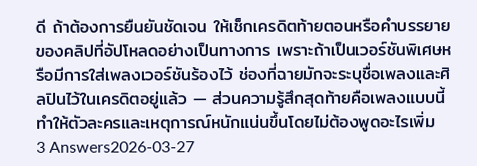ดี ถ้าต้องการยืนยันชัดเจน ให้เช็กเครดิตท้ายตอนหรือคำบรรยายของคลิปที่อัปโหลดอย่างเป็นทางการ เพราะถ้าเป็นเวอร์ชันพิเศษหรือมีการใส่เพลงเวอร์ชันร้องไว้ ช่องที่ฉายมักจะระบุชื่อเพลงและศิลปินไว้ในเครดิตอยู่แล้ว — ส่วนความรู้สึกสุดท้ายคือเพลงแบบนี้ทำให้ตัวละครและเหตุการณ์หนักแน่นขึ้นโดยไม่ต้องพูดอะไรเพิ่ม
3 Answers2026-03-27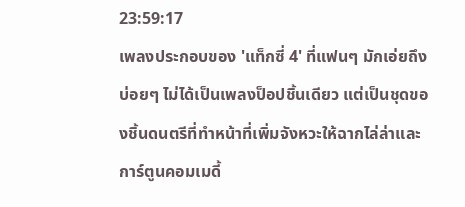23:59:17
เพลงประกอบของ 'แท็กซี่ 4' ที่แฟนๆ มักเอ่ยถึงบ่อยๆ ไม่ได้เป็นเพลงป็อปชิ้นเดียว แต่เป็นชุดของชิ้นดนตรีที่ทำหน้าที่เพิ่มจังหวะให้ฉากไล่ล่าและการ์ตูนคอมเมดี้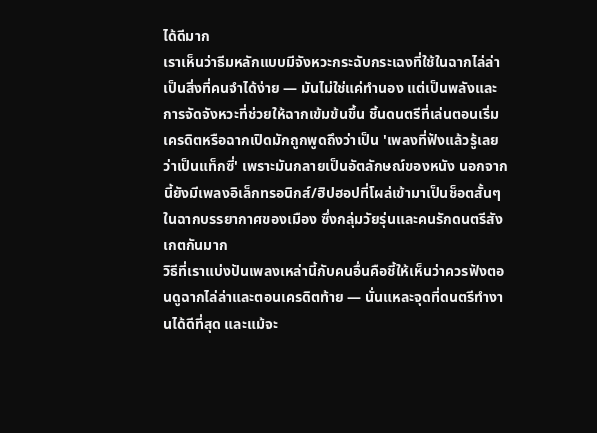ได้ดีมาก
เราเห็นว่าธีมหลักแบบมีจังหวะกระฉับกระเฉงที่ใช้ในฉากไล่ล่าเป็นสิ่งที่คนจำได้ง่าย — มันไม่ใช่แค่ทำนอง แต่เป็นพลังและการจัดจังหวะที่ช่วยให้ฉากเข้มข้นขึ้น ชิ้นดนตรีที่เล่นตอนเริ่มเครดิตหรือฉากเปิดมักถูกพูดถึงว่าเป็น 'เพลงที่ฟังแล้วรู้เลยว่าเป็นแท็กซี่' เพราะมันกลายเป็นอัตลักษณ์ของหนัง นอกจากนี้ยังมีเพลงอิเล็กทรอนิกส์/ฮิปฮอปที่โผล่เข้ามาเป็นช็อตสั้นๆ ในฉากบรรยากาศของเมือง ซึ่งกลุ่มวัยรุ่นและคนรักดนตรีสังเกตกันมาก
วิธีที่เราแบ่งปันเพลงเหล่านี้กับคนอื่นคือชี้ให้เห็นว่าควรฟังตอนดูฉากไล่ล่าและตอนเครดิตท้าย — นั่นแหละจุดที่ดนตรีทำงานได้ดีที่สุด และแม้จะ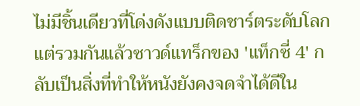ไม่มีชิ้นเดียวที่โด่งดังแบบติดชาร์ตระดับโลก แต่รวมกันแล้วซาวด์แทร็กของ 'แท็กซี่ 4' กลับเป็นสิ่งที่ทำให้หนังยังคงจดจำได้ดีใน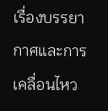เรื่องบรรยากาศและการเคลื่อนไหว